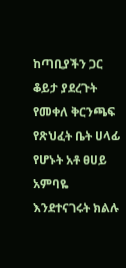ከጣቢያችን ጋር ቆይታ ያደረጉት የመቀለ ቅርንጫፍ የጽህፈት ቤት ሀላፊ የሆኑት አቶ ፀሀይ አምባዬ እንደተናገሩት ክልሉ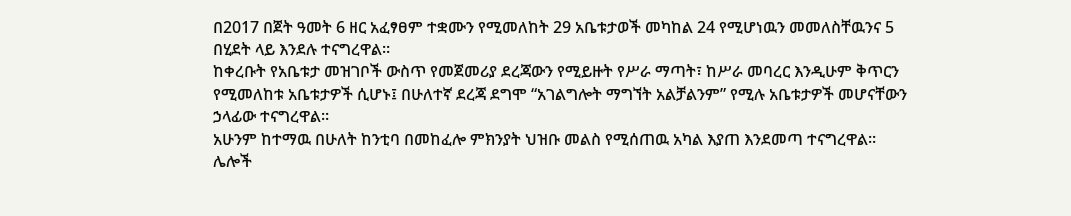በ2017 በጀት ዓመት 6 ዘር አፈፃፀም ተቋሙን የሚመለከት 29 አቤቱታወች መካከል 24 የሚሆነዉን መመለስቸዉንና 5 በሂደት ላይ እንደሉ ተናግረዋል።
ከቀረቡት የአቤቱታ መዝገቦች ውስጥ የመጀመሪያ ደረጃውን የሚይዙት የሥራ ማጣት፣ ከሥራ መባረር እንዲሁም ቅጥርን የሚመለከቱ አቤቱታዎች ሲሆኑ፤ በሁለተኛ ደረጃ ደግሞ “አገልግሎት ማግኘት አልቻልንም” የሚሉ አቤቱታዎች መሆናቸውን ኃላፊው ተናግረዋል።
አሁንም ከተማዉ በሁለት ከንቲባ በመከፈሎ ምክንያት ህዝቡ መልስ የሚሰጠዉ አካል እያጠ እንደመጣ ተናግረዋል።
ሌሎች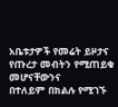አቤቱታዎች የመሬት ይዞታና የጡረታ መብትን የሚጠይቁ መሆናቸውንና
በተለይም በክልሉ የሚገኙ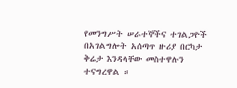የመንግሥት ሠራተኞችና ተገልጋዮች በአገልግሎት አሰጣጥ ዙሪያ በርካታ ቅሬታ እንዳላቸው መስተዋሉን ተናግረዋል ።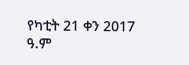የካቲት 21 ቀን 2017 ዓ.ም